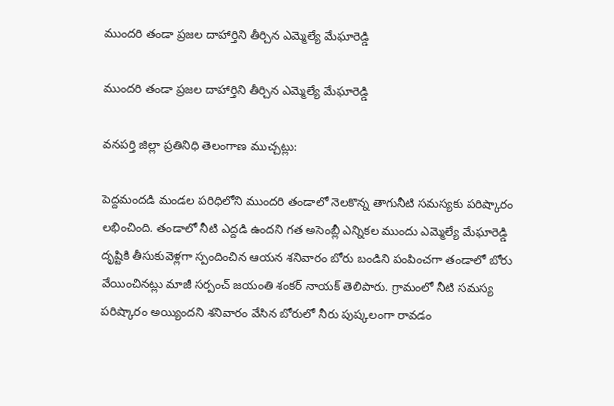ముంద‌రి తండా ప్రజల దాహార్తిని తీర్చిన ఎమ్మెల్యే మేఘారెడ్డి

ముంద‌రి తండా ప్రజల దాహార్తిని తీర్చిన ఎమ్మెల్యే మేఘారెడ్డి

వనపర్తి జిల్లా ప్రతినిధి తెలంగాణ ముచ్చట్లు:

పెద్దమందడి మండ‌ల ప‌రిధిలోని ముంద‌రి తండాలో నెల‌కొన్న తాగునీటి స‌మ‌స్య‌కు ప‌రిష్కారం ల‌భించింది. తండాలో నీటి ఎద్ద‌డి ఉంద‌ని గ‌త అసెంబ్లీ ఎన్నిక‌ల ముందు ఎమ్మెల్యే మేఘారెడ్డి దృష్టికి తీసుకువెళ్ల‌గా స్పందించిన ఆయ‌న శ‌నివారం బోరు బండిని పంపించ‌గా తండాలో బోరు వేయించిన‌ట్లు మాజీ స‌ర్పంచ్ జ‌యంతి శంక‌ర్ నాయ‌క్ తెలిపారు. గ్రామంలో నీటి స‌మ‌స్య ప‌రిష్కారం అయ్యింద‌ని శ‌నివారం వేసిన బోరులో నీరు పుష్క‌లంగా రావ‌డం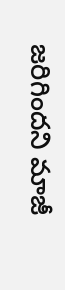జ‌రిగింద‌ని మాజీ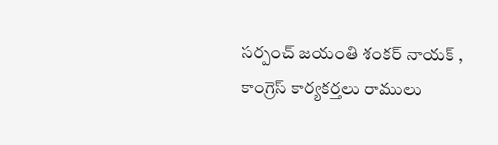స‌ర్పంచ్ జ‌యంతి శంక‌ర్ నాయ‌క్ , కాంగ్రెస్ కార్య‌క‌ర్త‌లు రాములు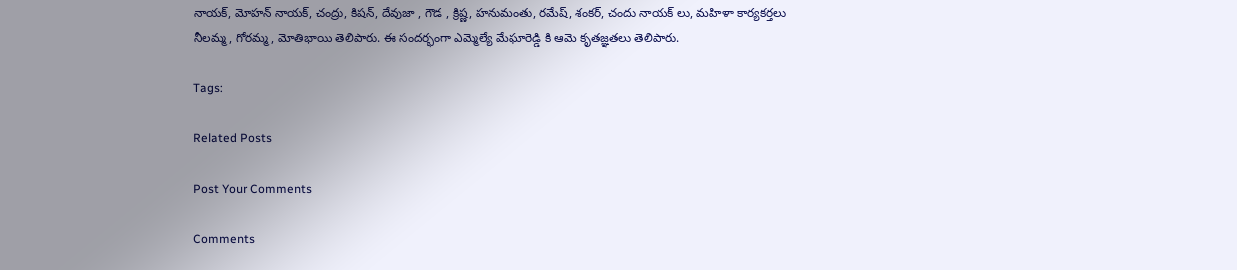నాయ‌క్‌, మోహ‌న్ నాయ‌క్‌, చంద్రు, కిష‌న్‌, దేవుజా , గౌడ , క్రిష్ణ‌, హ‌నుమంతు, ర‌మేష్‌, శంక‌ర్‌, చందు నాయ‌క్ లు, మ‌హిళా కార్య‌క‌ర్త‌లు నీల‌మ్మ‌, గోర‌మ్మ‌, మోతిభాయి తెలిపారు. ఈ సంద‌ర్భంగా ఎమ్మెల్యే మేఘారెడ్డి కి ఆమె కృత‌జ్ఞ‌త‌లు తెలిపారు.

Tags:

Related Posts

Post Your Comments

Comments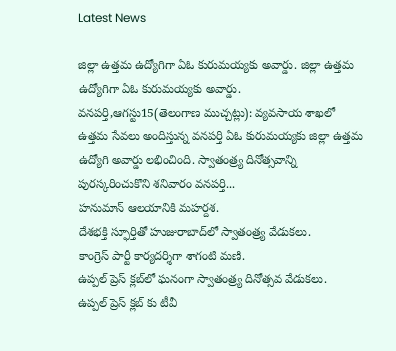Latest News

జిల్లా ఉత్తమ ఉద్యోగిగా ఏఓ కురుమయ్యకు అవార్డు. జిల్లా ఉత్తమ ఉద్యోగిగా ఏఓ కురుమయ్యకు అవార్డు.
వనపర్తి,ఆగస్టు15(తెలంగాణ ముచ్చట్లు): వ్యవసాయ శాఖలో ఉత్తమ సేవలు అందిస్తున్న వనపర్తి ఏఓ కురుమయ్యకు జిల్లా ఉత్తమ ఉద్యోగి అవార్డు లభించింది. స్వాతంత్ర్య దినోత్సవాన్ని పురస్కరించుకొని శనివారం వనపర్తి...
హనుమాన్ ఆలయానికి మహర్దశ.
దేశభక్తి స్ఫూర్తితో హుజురాబాద్‌లో స్వాతంత్ర్య వేడుకలు.
కాంగ్రెస్ పార్టీ కార్యదర్శిగా శాగంటి మణి.
ఉప్పల్ ప్రెస్ క్లబ్‌లో ఘనంగా స్వాతంత్ర్య దినోత్సవ వేడుకలు.
ఉప్పల్ ప్రెస్ క్లబ్‌ కు టీవీ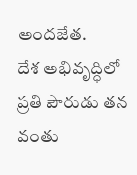అందజేత.
దేశ అభివృద్ధిలో ప్రతి పౌరుడు తన వంతు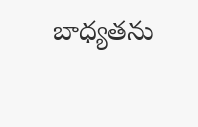బాధ్యతను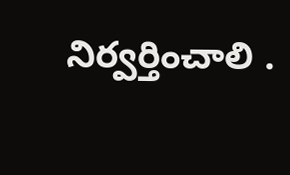నిర్వర్తించాలి .